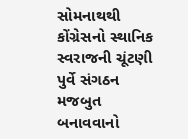સોમનાથથી કોંગ્રેસનો સ્થાનિક સ્વરાજની ચૂંટણી પુર્વે સંગઠન મજબુત બનાવવાનો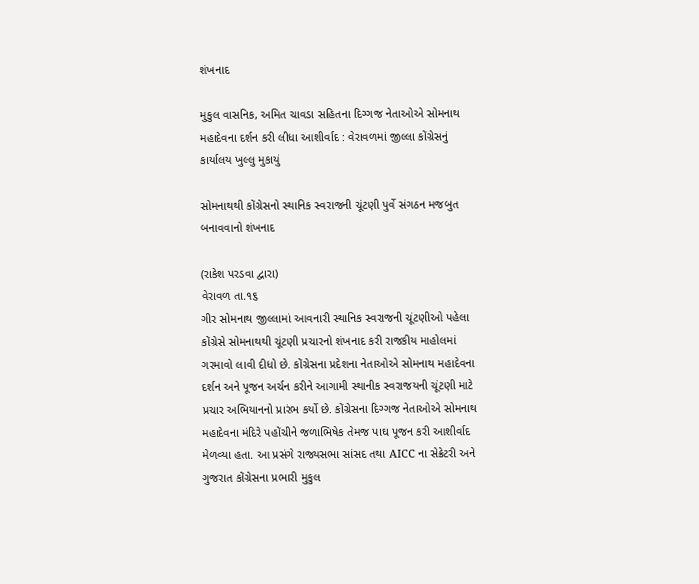શંખનાદ

મુકુલ વાસનિક, અમિત ચાવડા સહિતના દિગ્ગજ નેતાઓએ સોમનાથ મહાદેવના દર્શન કરી લીધા આશીર્વાદ : વેરાવળમાં જીલ્લા કોંગ્રેસનું કાર્યાલય ખુલ્લુ મુકાયું

સોમનાથથી કોંગ્રેસનો સ્થાનિક સ્વરાજની ચૂંટણી પુર્વે સંગઠન મજબુત બનાવવાનો શંખનાદ

(રાકેશ પરડવા દ્વારા)
વેરાવળ તા.૧૬
ગીર સોમનાથ જીલ્લામાં આવનારી સ્થાનિક સ્વરાજની ચૂંટણીઓ પહેલા કોંગ્રેસે સોમનાથથી ચૂંટણી પ્રચારનો શંખનાદ કરી રાજકીય માહોલમાં ગરમાવો લાવી દીધો છે. કોંગ્રેસના પ્રદેશના નેતાઓએ સોમનાથ મહાદેવના દર્શન અને પૂજન અર્ચન કરીને આગામી સ્થાનીક સ્વરાજયની ચૂંટણી માટે પ્રચાર અભિયાનનો પ્રારંભ કર્યો છે. કોંગ્રેસના દિગ્ગજ નેતાઓએ સોમનાથ મહાદેવના મંદિરે પહોંચીને જળાભિષેક તેમજ પાઘ પૂજન કરી આશીર્વાદ મેળવ્યા હતા. આ પ્રસંગે રાજ્યસભા સાંસદ તથા AICC ના સેક્રેટરી અને ગુજરાત કોંગ્રેસના પ્રભારી મુકુલ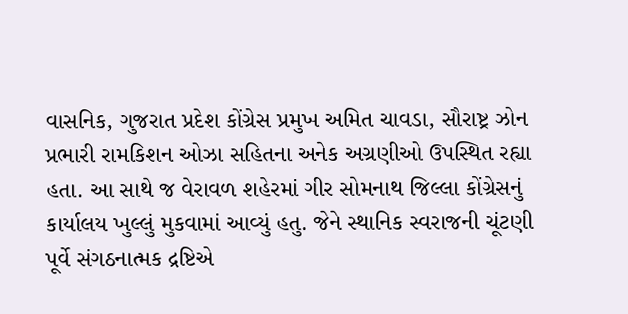વાસનિક, ગુજરાત પ્રદેશ કોંગ્રેસ પ્રમુખ અમિત ચાવડા, સૌરાષ્ટ્ર ઝોન પ્રભારી રામકિશન ઓઝા સહિતના અનેક અગ્રણીઓ ઉપસ્થિત રહ્યા હતા. આ સાથે જ વેરાવળ શહેરમાં ગીર સોમનાથ જિલ્લા કોંગ્રેસનું કાર્યાલય ખુલ્લું મુકવામાં આવ્યું હતુ. જેને સ્થાનિક સ્વરાજની ચૂંટણી પૂર્વે સંગઠનાત્મક દ્રષ્ટિએ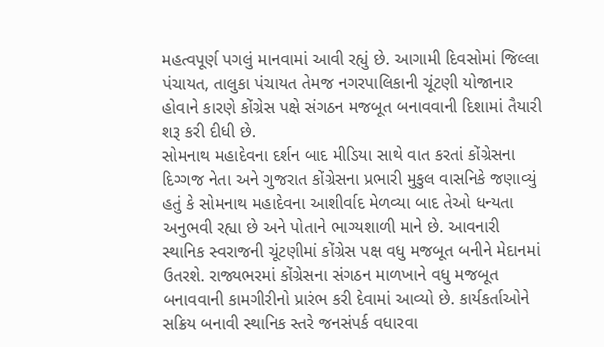મહત્વપૂર્ણ પગલું માનવામાં આવી રહ્યું છે. આગામી દિવસોમાં જિલ્લા પંચાયત, તાલુકા પંચાયત તેમજ નગરપાલિકાની ચૂંટણી યોજાનાર હોવાને કારણે કોંગ્રેસ પક્ષે સંગઠન મજબૂત બનાવવાની દિશામાં તૈયારી શરૂ કરી દીધી છે.
સોમનાથ મહાદેવના દર્શન બાદ મીડિયા સાથે વાત કરતાં કોંગ્રેસના દિગ્ગજ નેતા અને ગુજરાત કોંગ્રેસના પ્રભારી મુકુલ વાસનિકે જણાવ્યું હતું કે સોમનાથ મહાદેવના આશીર્વાદ મેળવ્યા બાદ તેઓ ધન્યતા અનુભવી રહ્યા છે અને પોતાને ભાગ્યશાળી માને છે. આવનારી સ્થાનિક સ્વરાજની ચૂંટણીમાં કોંગ્રેસ પક્ષ વધુ મજબૂત બનીને મેદાનમાં ઉતરશે. રાજ્યભરમાં કોંગ્રેસના સંગઠન માળખાને વધુ મજબૂત બનાવવાની કામગીરીનો પ્રારંભ કરી દેવામાં આવ્યો છે. કાર્યકર્તાઓને સક્રિય બનાવી સ્થાનિક સ્તરે જનસંપર્ક વધારવા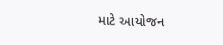માટે આયોજન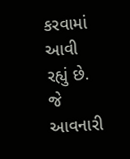કરવામાં આવી રહ્યું છે. જે આવનારી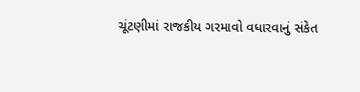ચૂંટણીમાં રાજકીય ગરમાવો વધારવાનું સંકેત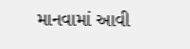માનવામાં આવી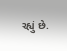રહ્યું છે.